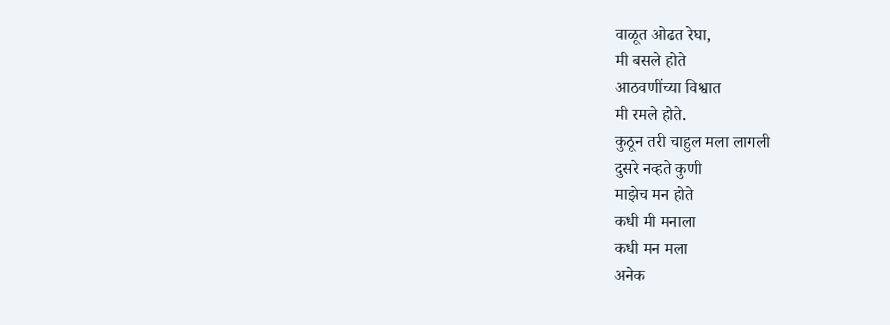वाळूत ओढत रेघा,
मी बसले होते
आठवणींच्या विश्वात
मी रमले होते.
कुठून तरी चाहुल मला लागली
दुसरे नव्हते कुणी
माझेच मन होते
कधी मी मनाला
कधी मन मला
अनेक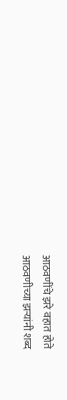आठवणींचे झरे वहात होते
आठवणीच्या झऱ्यांनी शब्द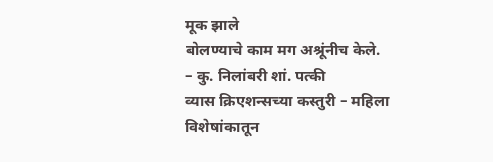मूक झाले
बोलण्याचे काम मग अश्रूंनीच केले.
– कु. निलांबरी शां. पत्की
व्यास क्रिएशन्सच्या कस्तुरी – महिला विशेषांकातून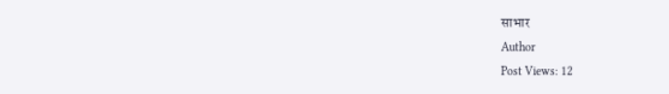साभार
Author
Post Views: 12